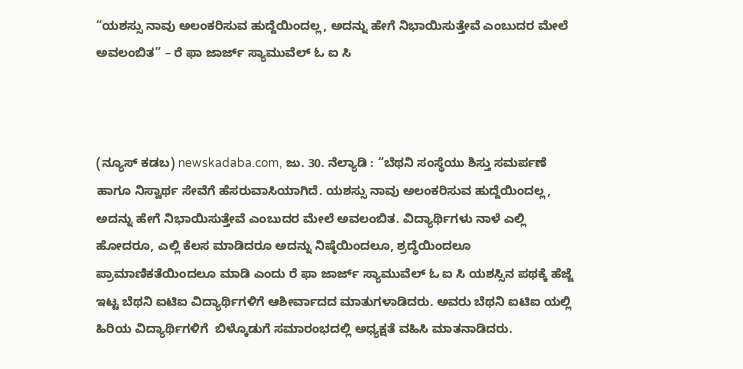“ಯಶಸ್ಸು ನಾವು ಅಲಂಕರಿಸುವ ಹುದ್ದೆಯಿಂದಲ್ಲ, ಅದನ್ನು ಹೇಗೆ ನಿಭಾಯಿಸುತ್ತೇವೆ ಎಂಬುದರ ಮೇಲೆ ಅವಲಂಬಿತ” – ರೆ ಫಾ ಜಾರ್ಜ್ ಸ್ಯಾಮುವೆಲ್ ಓ ಐ ಸಿ



(ನ್ಯೂಸ್ ಕಡಬ) newskadaba.com, ಜು. 30. ನೆಲ್ಯಾಡಿ : “ಬೆಥನಿ ಸಂಸ್ಥೆಯು ಶಿಸ್ತು ಸಮರ್ಪಣೆ ಹಾಗೂ ನಿಸ್ವಾರ್ಥ ಸೇವೆಗೆ ಹೆಸರುವಾಸಿಯಾಗಿದೆ. ಯಶಸ್ಸು ನಾವು ಅಲಂಕರಿಸುವ ಹುದ್ದೆಯಿಂದಲ್ಲ, ಅದನ್ನು ಹೇಗೆ ನಿಭಾಯಿಸುತ್ತೇವೆ ಎಂಬುದರ ಮೇಲೆ ಅವಲಂಬಿತ. ವಿದ್ಯಾರ್ಥಿಗಳು ನಾಳೆ ಎಲ್ಲಿ ಹೋದರೂ, ಎಲ್ಲಿ ಕೆಲಸ ಮಾಡಿದರೂ ಅದನ್ನು ನಿಷ್ಠೆಯಿಂದಲೂ, ಶ್ರದ್ಧೆಯಿಂದಲೂ ಪ್ರಾಮಾಣಿಕತೆಯಿಂದಲೂ ಮಾಡಿ ಎಂದು ರೆ ಫಾ ಜಾರ್ಜ್ ಸ್ಯಾಮುವೆಲ್ ಓ ಐ ಸಿ ಯಶಸ್ಸಿನ ಪಥಕ್ಕೆ ಹೆಜ್ಜೆ ಇಟ್ಟ ಬೆಥನಿ ಐಟಿಐ ವಿದ್ಯಾರ್ಥಿಗಳಿಗೆ ಆಶೀರ್ವಾದದ ಮಾತುಗಳಾಡಿದರು. ಅವರು ಬೆಥನಿ ಐಟಿಐ ಯಲ್ಲಿ ಹಿರಿಯ ವಿದ್ಯಾರ್ಥಿಗಳಿಗೆ  ಬಿಳ್ಕೊಡುಗೆ ಸಮಾರಂಭದಲ್ಲಿ ಅಧ್ಯಕ್ಷತೆ ವಹಿಸಿ ಮಾತನಾಡಿದರು.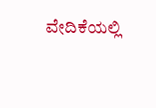ವೇದಿಕೆಯಲ್ಲಿ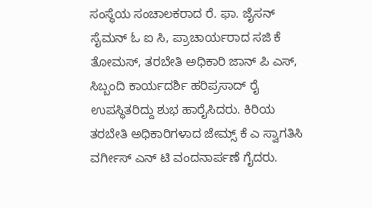ಸಂಸ್ಥೆಯ ಸಂಚಾಲಕರಾದ ರೆ. ಫಾ. ಜೈಸನ್ ಸೈಮನ್ ಓ ಐ ಸಿ, ಪ್ರಾಚಾರ್ಯರಾದ ಸಜಿ ಕೆ ತೋಮಸ್, ತರಬೇತಿ ಅಧಿಕಾರಿ ಜಾನ್ ಪಿ ಎಸ್,    ಸಿಬ್ಬಂದಿ ಕಾರ್ಯದರ್ಶಿ ಹರಿಪ್ರಸಾದ್ ರೈ ಉಪಸ್ಥಿತರಿದ್ದು ಶುಭ ಹಾರೈಸಿದರು. ಕಿರಿಯ ತರಬೇತಿ ಅಧಿಕಾರಿಗಳಾದ ಜೇಮ್ಸ್ ಕೆ ಎ ಸ್ವಾಗತಿಸಿ ವರ್ಗೀಸ್ ಎನ್ ಟಿ ವಂದನಾರ್ಪಣೆ ಗೈದರು.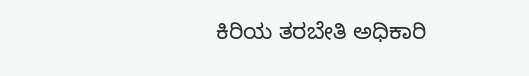ಕಿರಿಯ ತರಬೇತಿ ಅಧಿಕಾರಿ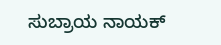ಸುಬ್ರಾಯ ನಾಯಕ್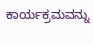ಕಾರ್ಯಕ್ರಮವನ್ನು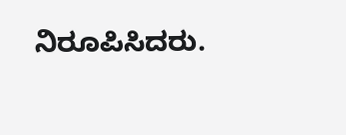ನಿರೂಪಿಸಿದರು.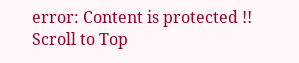error: Content is protected !!
Scroll to Top